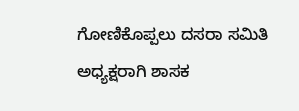ಗೋಣಿಕೊಪ್ಪಲು ದಸರಾ ಸಮಿತಿ ಅಧ್ಯಕ್ಷರಾಗಿ ಶಾಸಕ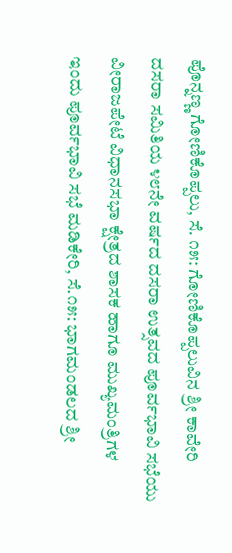ಪೊನ್ನಣ್ಣ ಗೋಣಿಕೊಪ್ಪಲು, ಸೆ. ೧೫: ಗೋಣಿಕೊಪ್ಪಲುವಿನ ಶ್ರೀ ಕಾವೇರಿ ದಸರಾ ಸಮಿತಿಯ ೪೮ನೇ ವರ್ಷದ ದಸರಾ ಉತ್ಸವದ ಪೂರ್ವಭಾವಿ ಸಭೆಯು ವೀರಾಜಪೇಟೆ ವಿಧಾನಸಭಾ ಕ್ಷೇತ್ರದ ಶಾಸಕ ಹಾಗೂ ಮುಖ್ಯಮಂತ್ರಿಗಳ
ಇಂದು ಪೂರ್ವಭಾವಿ ಸಭೆ ಮಡಿಕೇರಿ, ಸೆ.೧೫: ಭಾಗಮಂಡಲದ ಶ್ರೀ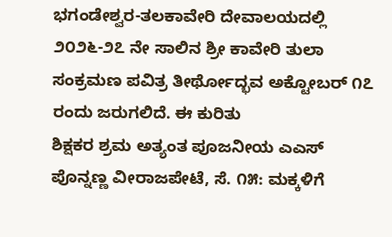ಭಗಂಡೇಶ್ವರ-ತಲಕಾವೇರಿ ದೇವಾಲಯದಲ್ಲಿ ೨೦೨೬-೨೭ ನೇ ಸಾಲಿನ ಶ್ರೀ ಕಾವೇರಿ ತುಲಾ ಸಂಕ್ರಮಣ ಪವಿತ್ರ ತೀರ್ಥೋದ್ಭವ ಅಕ್ಟೋಬರ್ ೧೭ ರಂದು ಜರುಗಲಿದೆ. ಈ ಕುರಿತು
ಶಿಕ್ಷಕರ ಶ್ರಮ ಅತ್ಯಂತ ಪೂಜನೀಯ ಎಎಸ್ ಪೊನ್ನಣ್ಣ ವೀರಾಜಪೇಟೆ, ಸೆ. ೧೫: ಮಕ್ಕಳಿಗೆ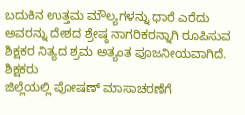ಬದುಕಿನ ಉತ್ತಮ ಮೌಲ್ಯಗಳನ್ನು ಧಾರೆ ಎರೆದು ಅವರನ್ನು ದೇಶದ ಶ್ರೇಷ್ಠ ನಾಗರಿಕರನ್ನಾಗಿ ರೂಪಿಸುವ ಶಿಕ್ಷಕರ ನಿತ್ಯದ ಶ್ರಮ ಅತ್ಯಂತ ಪೂಜನೀಯವಾಗಿದೆ. ಶಿಕ್ಷಕರು
ಜಿಲ್ಲೆಯಲ್ಲಿ ಪೋಷಣ್ ಮಾಸಾಚರಣೆಗೆ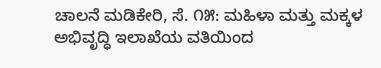ಚಾಲನೆ ಮಡಿಕೇರಿ, ಸೆ. ೧೫: ಮಹಿಳಾ ಮತ್ತು ಮಕ್ಕಳ ಅಭಿವೃದ್ಧಿ ಇಲಾಖೆಯ ವತಿಯಿಂದ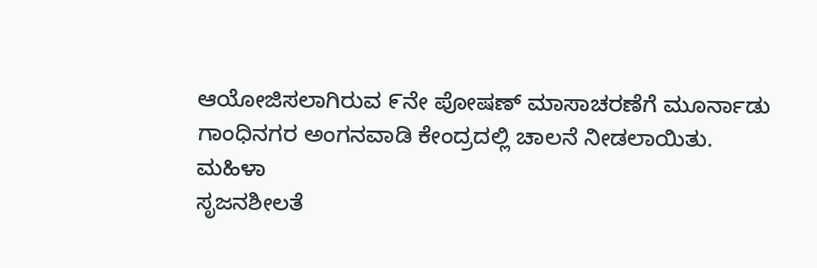ಆಯೋಜಿಸಲಾಗಿರುವ ೯ನೇ ಪೋಷಣ್ ಮಾಸಾಚರಣೆಗೆ ಮೂರ್ನಾಡು ಗಾಂಧಿನಗರ ಅಂಗನವಾಡಿ ಕೇಂದ್ರದಲ್ಲಿ ಚಾಲನೆ ನೀಡಲಾಯಿತು. ಮಹಿಳಾ
ಸೃಜನಶೀಲತೆ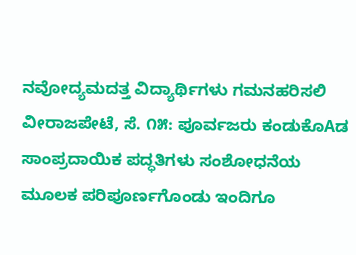ನವೋದ್ಯಮದತ್ತ ವಿದ್ಯಾರ್ಥಿಗಳು ಗಮನಹರಿಸಲಿ ವೀರಾಜಪೇಟೆ, ಸೆ. ೧೫: ಪೂರ್ವಜರು ಕಂಡುಕೊAಡ ಸಾಂಪ್ರದಾಯಿಕ ಪದ್ಧತಿಗಳು ಸಂಶೋಧನೆಯ ಮೂಲಕ ಪರಿಪೂರ್ಣಗೊಂಡು ಇಂದಿಗೂ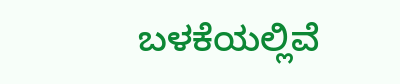ಬಳಕೆಯಲ್ಲಿವೆ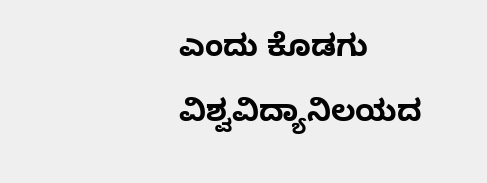ಎಂದು ಕೊಡಗು ವಿಶ್ವವಿದ್ಯಾನಿಲಯದ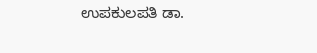ಉಪಕುಲಪತಿ ಡಾ.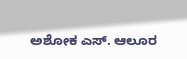ಅಶೋಕ ಎಸ್. ಆಲೂರ